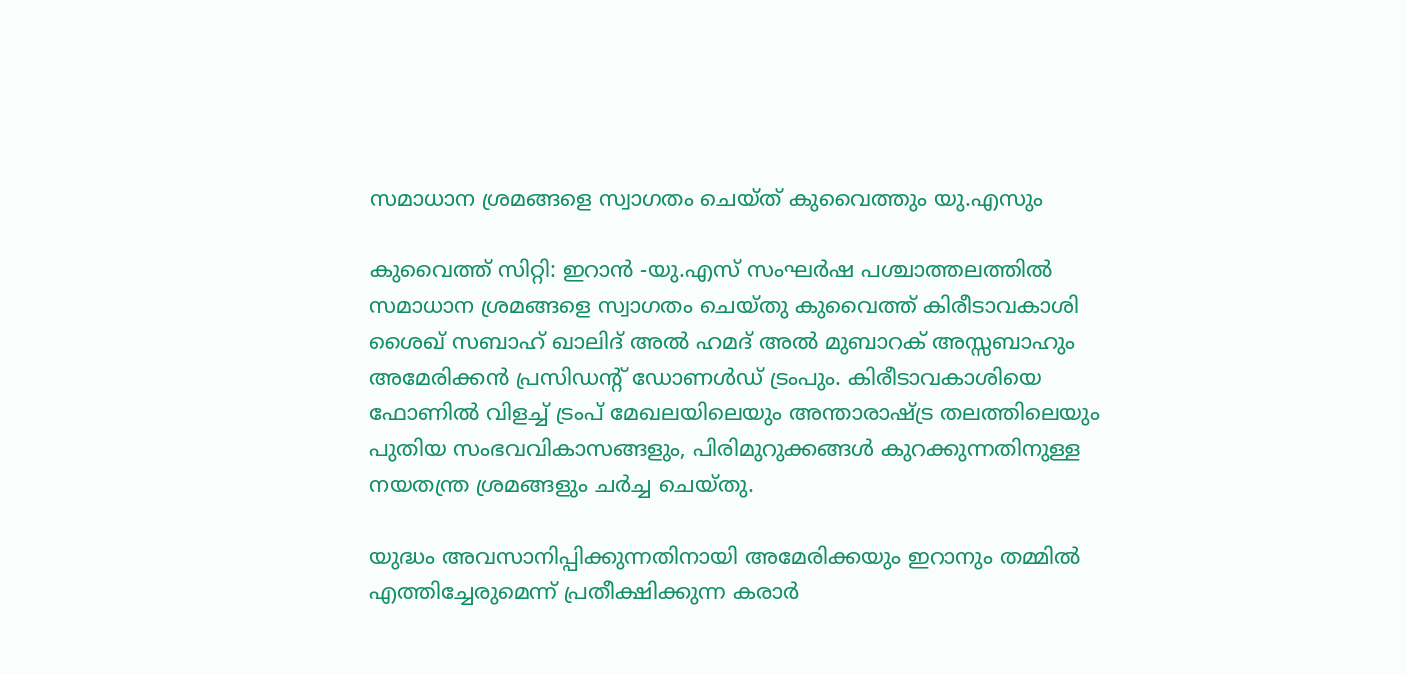സമാധാന ശ്രമങ്ങളെ സ്വാഗതം ചെയ്ത് കുവൈത്തും യു.എസും

കുവൈത്ത് സിറ്റി: ഇറാൻ -യു.എസ് സംഘർഷ പശ്ചാത്തലത്തിൽ സമാധാന ശ്രമങ്ങളെ സ്വാഗതം ചെയ്തു കുവൈത്ത് കിരീടാവകാശി ശൈഖ് സബാഹ് ഖാലിദ് അൽ ഹമദ് അൽ മുബാറക് അസ്സബാഹും അമേരിക്കൻ പ്രസിഡന്റ് ഡോണൾഡ് ട്രംപും. കിരീടാവകാശിയെ ഫോണിൽ വിളച്ച് ട്രംപ് മേഖലയിലെയും അന്താരാഷ്ട്ര തലത്തിലെയും പുതിയ സംഭവവികാസങ്ങളും, പിരിമുറുക്കങ്ങൾ കുറക്കുന്നതിനുള്ള നയതന്ത്ര ശ്രമങ്ങളും ചർച്ച ചെയ്തു.

യുദ്ധം അവസാനിപ്പിക്കുന്നതിനായി അമേരിക്കയും ഇറാനും തമ്മിൽ എത്തിച്ചേരുമെന്ന് പ്രതീക്ഷിക്കുന്ന കരാർ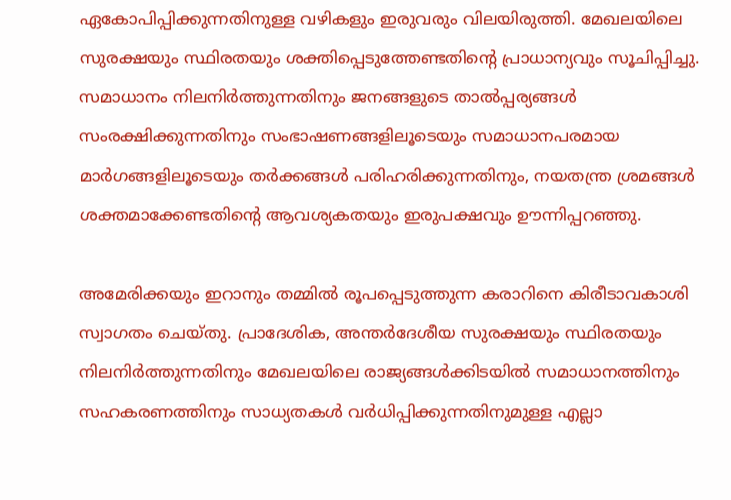ഏകോപിപ്പിക്കുന്നതിനുള്ള വഴികളും ഇരുവരും വിലയിരുത്തി. മേഖലയിലെ സുരക്ഷയും സ്ഥിരതയും ശക്തിപ്പെടുത്തേണ്ടതിന്റെ പ്രാധാന്യവും സൂചിപ്പിച്ചു. സമാധാനം നിലനിർത്തുന്നതിനും ജനങ്ങളുടെ താൽപ്പര്യങ്ങൾ സംരക്ഷിക്കുന്നതിനും സംഭാഷണങ്ങളിലൂടെയും സമാധാനപരമായ മാർഗങ്ങളിലൂടെയും തർക്കങ്ങൾ പരിഹരിക്കുന്നതിനും, നയതന്ത്ര ശ്രമങ്ങൾ ശക്തമാക്കേണ്ടതിന്റെ ആവശ്യകതയും ഇരുപക്ഷവും ഊന്നിപ്പറഞ്ഞു.

അമേരിക്കയും ഇറാനും തമ്മിൽ രൂപപ്പെടുത്തുന്ന കരാറിനെ കിരീടാവകാശി സ്വാഗതം ചെയ്തു. പ്രാദേശിക, അന്തർദേശീയ സുരക്ഷയും സ്ഥിരതയും നിലനിർത്തുന്നതിനും മേഖലയിലെ രാജ്യങ്ങൾക്കിടയിൽ സമാധാനത്തിനും സഹകരണത്തിനും സാധ്യതകൾ വർധിപ്പിക്കുന്നതിനുമുള്ള എല്ലാ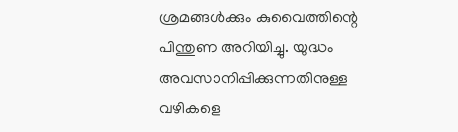ശ്രമങ്ങൾക്കും കുവൈത്തിന്റെ പിന്തുണ അറിയിച്ചു. യുദ്ധം അവസാനിപ്പിക്കുന്നതിനുള്ള വഴികളെ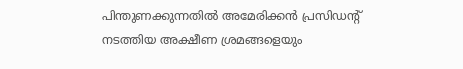പിന്തുണക്കുന്നതിൽ അമേരിക്കൻ പ്രസിഡന്റ് നടത്തിയ അക്ഷീണ ശ്രമങ്ങളെയും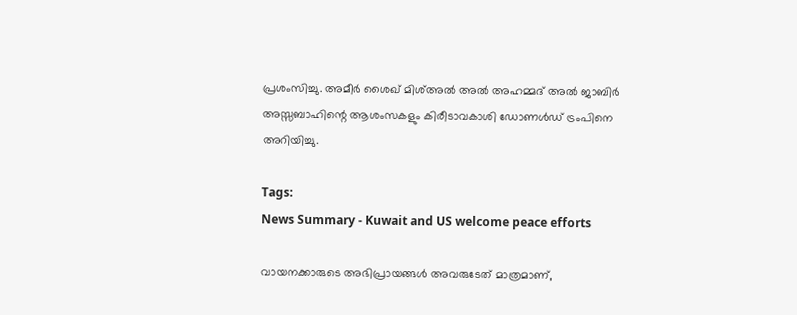പ്രശംസിച്ചു. അമീർ ശൈഖ് മിശ്അൽ അൽ അഹമ്മദ് അൽ ജാബിർ അസ്സബാഹിന്റെ ആശംസകളും കിരീടാവകാശി ഡോണൾഡ് ട്രംപിനെ അറിയിച്ചു.

Tags:
News Summary - Kuwait and US welcome peace efforts

വായനക്കാരുടെ അഭിപ്രായങ്ങള്‍ അവരുടേത് മാത്രമാണ്,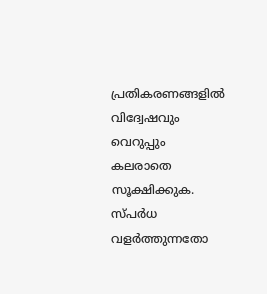പ്രതികരണങ്ങളിൽ വിദ്വേഷവും വെറുപ്പും കലരാതെ സൂക്ഷിക്കുക. സ്പർധ വളർത്തുന്നതോ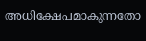അധിക്ഷേപമാകുന്നതോ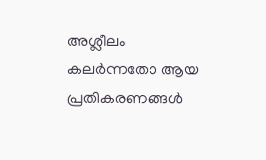അശ്ലീലം കലർന്നതോ ആയ പ്രതികരണങ്ങൾ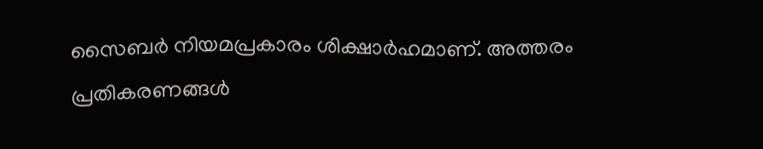സൈബർ നിയമപ്രകാരം ശിക്ഷാർഹമാണ്. അത്തരം പ്രതികരണങ്ങൾ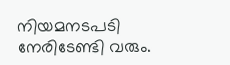നിയമനടപടി നേരിടേണ്ടി വരും.